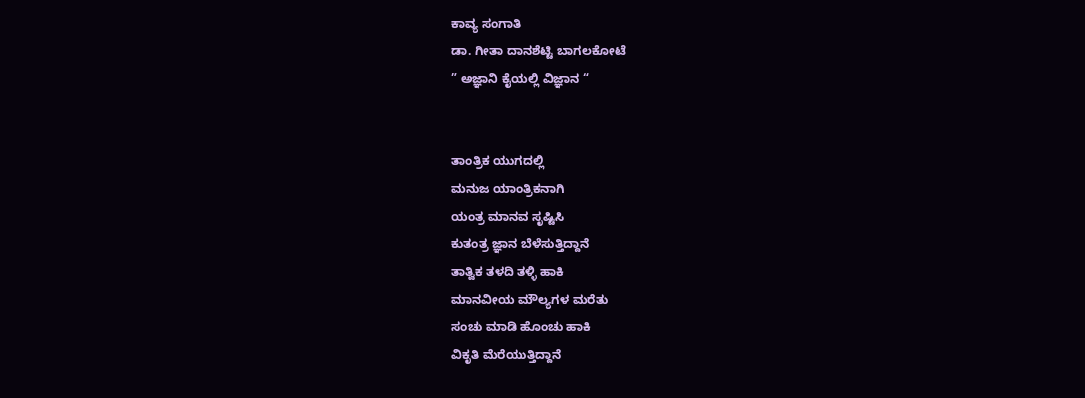ಕಾವ್ಯ ಸಂಗಾತಿ
ಡಾ. ಗೀತಾ ದಾನಶೆಟ್ಟಿ ಬಾಗಲಕೋಟೆ
” ಅಜ್ಞಾನಿ ಕೈಯಲ್ಲಿ ವಿಜ್ಞಾನ “


ತಾಂತ್ರಿಕ ಯುಗದಲ್ಲಿ
ಮನುಜ ಯಾಂತ್ರಿಕನಾಗಿ
ಯಂತ್ರ ಮಾನವ ಸೃಷ್ಟಿಸಿ
ಕುತಂತ್ರ ಜ್ಞಾನ ಬೆಳೆಸುತ್ತಿದ್ದಾನೆ
ತಾತ್ವಿಕ ತಳದಿ ತಳ್ಳಿ ಹಾಕಿ
ಮಾನವೀಯ ಮೌಲ್ಯಗಳ ಮರೆತು
ಸಂಚು ಮಾಡಿ ಹೊಂಚು ಹಾಕಿ
ವಿಕೃತಿ ಮೆರೆಯುತ್ತಿದ್ದಾನೆ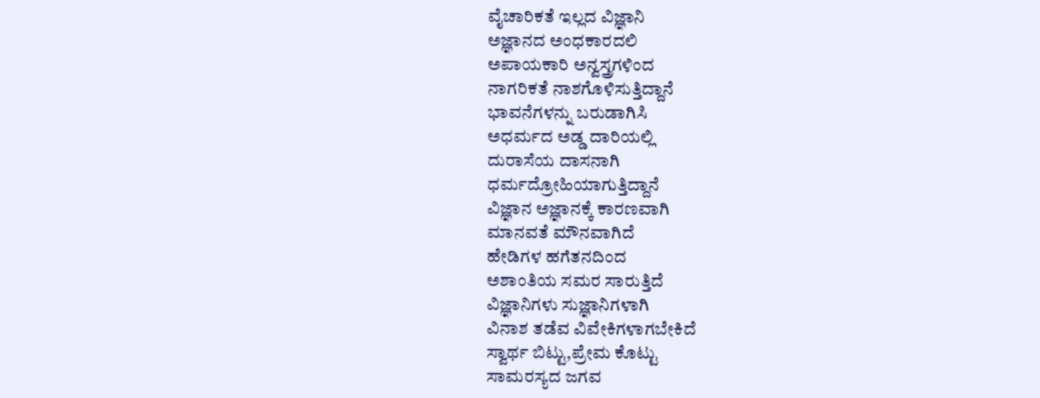ವೈಚಾರಿಕತೆ ಇಲ್ಲದ ವಿಜ್ಞಾನಿ
ಅಜ್ಞಾನದ ಅಂಧಕಾರದಲಿ
ಅಪಾಯಕಾರಿ ಅನ್ವಸ್ತ್ರಗಳಿಂದ
ನಾಗರಿಕತೆ ನಾಶಗೊಳಿಸುತ್ತಿದ್ದಾನೆ
ಭಾವನೆಗಳನ್ನು ಬರುಡಾಗಿಸಿ
ಅಧರ್ಮದ ಅಡ್ಡ ದಾರಿಯಲ್ಲಿ
ದುರಾಸೆಯ ದಾಸನಾಗಿ
ಧರ್ಮದ್ರೋಹಿಯಾಗುತ್ತಿದ್ದಾನೆ
ವಿಜ್ಞಾನ ಅಜ್ಞಾನಕ್ಕೆ ಕಾರಣವಾಗಿ
ಮಾನವತೆ ಮೌನವಾಗಿದೆ
ಹೇಡಿಗಳ ಹಗೆತನದಿಂದ
ಅಶಾಂತಿಯ ಸಮರ ಸಾರುತ್ತಿದೆ
ವಿಜ್ಞಾನಿಗಳು ಸುಜ್ಞಾನಿಗಳಾಗಿ
ವಿನಾಶ ತಡೆವ ವಿವೇಕಿಗಳಾಗಬೇಕಿದೆ
ಸ್ವಾರ್ಥ ಬಿಟ್ಟು,ಪ್ರೇಮ ಕೊಟ್ಟು
ಸಾಮರಸ್ಯದ ಜಗವ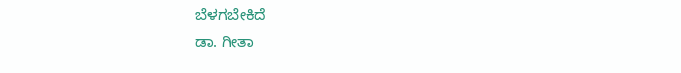ಬೆಳಗಬೇಕಿದೆ
ಡಾ. ಗೀತಾ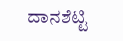ದಾನಶೆಟ್ಟಿ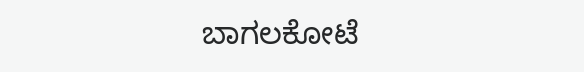ಬಾಗಲಕೋಟೆ